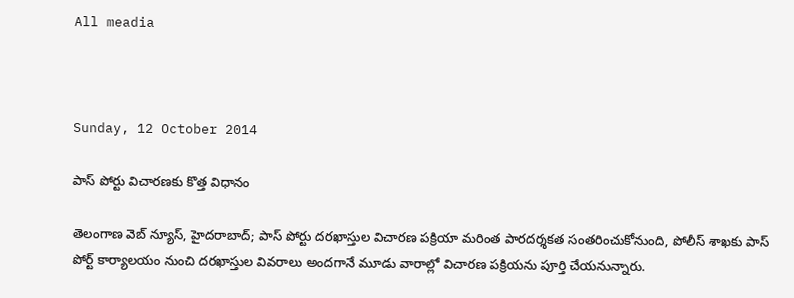All meadia



Sunday, 12 October 2014

పాస్ పోర్టు విచారణకు కొత్త విధానం

తెలంగాణ వెబ్ న్యూస్, హైదరాబాద్; పాస్ పోర్టు దరఖాస్తుల విచారణ పక్రియా మరింత పారదర్శకత సంతరించుకోనుంది, పోలీస్ శాఖకు పాస్ పోర్ట్ కార్యాలయం నుంచి దరఖాస్తుల వివరాలు అందగానే మూడు వారాల్లో విచారణ పక్రియను పూర్తి చేయనున్నారు.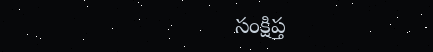సంక్షిప్త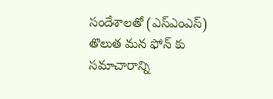సందేశాలతో (ఎస్ఎంఎస్) తొలుత మన ఫోన్ కు సమాచారాన్ని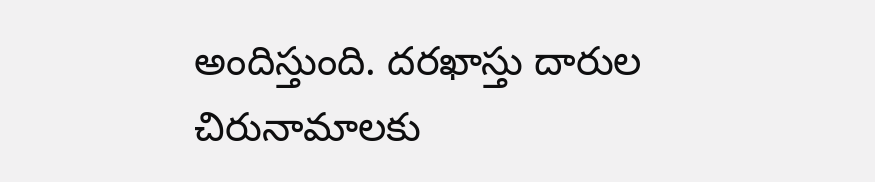అందిస్తుంది. దరఖాస్తు దారుల చిరునామాలకు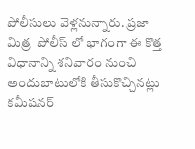పోలీసులు వెళ్లనున్నారు. ప్రజా మిత్ర  పోలీస్ లో భాగంగా ఈ కొత్త విధానాన్ని శనివారం నుంచి అందుబాటులోకి తీసుకొచ్చినట్లు కమీషనర్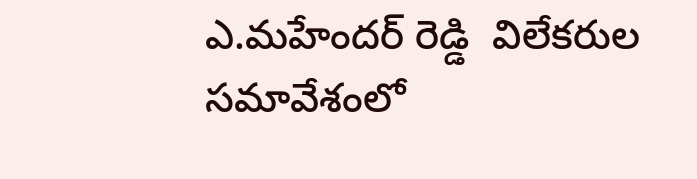ఎ.మహేందర్ రెడ్డి  విలేకరుల సమావేశంలో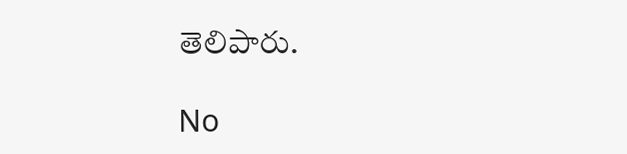తెలిపారు.

No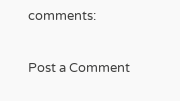comments:

Post a Comment